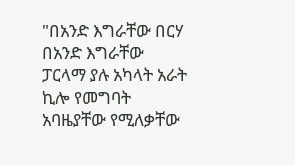"በአንድ እግራቸው በርሃ በአንድ እግራቸው ፓርላማ ያሉ አካላት አራት ኪሎ የመግባት አባዜያቸው የሚለቃቸው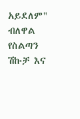አይደለም" ብለዋል
የስልጣን ሽኩቻ እና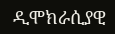ዲሞክራሲያዊ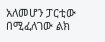አለመሆን ፓርቲው በሚፈለገው ልክ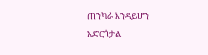ጠንካራ እንዳይሆን አድርጎታል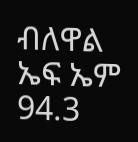ብለዋል
ኤፍ ኤም 94.3